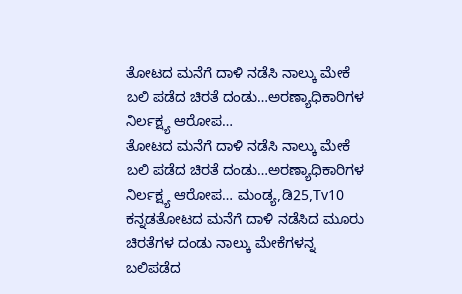ತೋಟದ ಮನೆಗೆ ದಾಳಿ ನಡೆಸಿ ನಾಲ್ಕು ಮೇಕೆ ಬಲಿ ಪಡೆದ ಚಿರತೆ ದಂಡು…ಅರಣ್ಯಾಧಿಕಾರಿಗಳ ನಿರ್ಲಕ್ಷ್ಯ ಆರೋಪ…
ತೋಟದ ಮನೆಗೆ ದಾಳಿ ನಡೆಸಿ ನಾಲ್ಕು ಮೇಕೆ ಬಲಿ ಪಡೆದ ಚಿರತೆ ದಂಡು…ಅರಣ್ಯಾಧಿಕಾರಿಗಳ ನಿರ್ಲಕ್ಷ್ಯ ಆರೋಪ… ಮಂಡ್ಯ,ಡಿ25,Tv10 ಕನ್ನಡತೋಟದ ಮನೆಗೆ ದಾಳಿ ನಡೆಸಿದ ಮೂರು ಚಿರತೆಗಳ ದಂಡು ನಾಲ್ಕು ಮೇಕೆಗಳನ್ನ ಬಲಿಪಡೆದ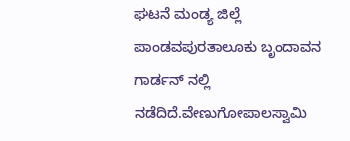ಘಟನೆ ಮಂಡ್ಯ ಜಿಲ್ಲೆ ಪಾಂಡವಪುರತಾಲೂಕು ಬೃಂದಾವನ ಗಾರ್ಡನ್ ನಲ್ಲಿ ನಡೆದಿದೆ.ವೇಣುಗೋಪಾಲಸ್ವಾಮಿ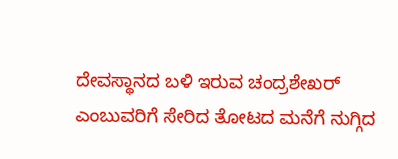ದೇವಸ್ಥಾನದ ಬಳಿ ಇರುವ ಚಂದ್ರಶೇಖರ್ ಎಂಬುವರಿಗೆ ಸೇರಿದ ತೋಟದ ಮನೆಗೆ ನುಗ್ಗಿದ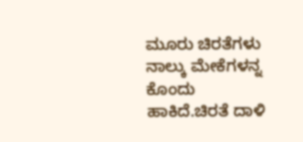ಮೂರು ಚಿರತೆಗಳು ನಾಲ್ಕು ಮೇಕೆಗಳನ್ನ ಕೊಂದು ಹಾಕಿದೆ.ಚಿರತೆ ದಾಳಿ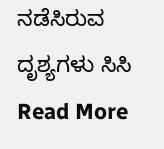ನಡೆಸಿರುವ ದೃಶ್ಯಗಳು ಸಿಸಿ
Read More